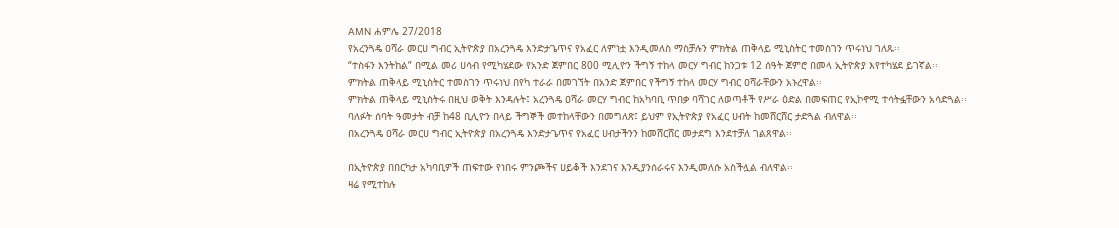AMN ሐምሌ 27/2018
የአረንጓዴ ዐሻራ መርሀ ግብር ኢትዮጵያ በአረንጓዴ እንድታጌጥና የአፈር ለምነቷ እንዲመለስ ማስቻሉን ምክትል ጠቅላይ ሚኒስትር ተመስገን ጥሩነህ ገለጹ፡፡
“ተስፋን እንትከል” በሚል መሪ ሀሳብ የሚካሄደው የአንድ ጀምበር 800 ሚሊዮን ችግኝ ተከላ መርሃ ግብር ከንጋቱ 12 ሰዓት ጀምሮ በመላ ኢትዮጵያ እየተካሄደ ይገኛል፡፡
ምክትል ጠቅላይ ሚኒስትር ተመስገን ጥሩነህ በየካ ተራራ በመገኘት በአንድ ጀምበር የችግኝ ተከላ መርሃ ግብር ዐሻራቸውን አኑረዋል፡፡
ምክትል ጠቅላይ ሚኒስትሩ በዚህ ወቅት እንዳሉት፤ አረንጓዴ ዐሻራ መርሃ ግብር ከአካባቢ ጥበቃ ባሻገር ለወጣቶች የሥራ ዕድል በመፍጠር የኢኮኖሚ ተሳትፏቸውን አሳድጓል፡፡
ባለፉት ሰባት ዓመታት ብቻ ከ48 ቢሊዮን በላይ ችግኞች መተከላቸውን በመግለጽ፤ ይህም የኢትዮጵያ የአፈር ሀብት ከመሸርሸር ታድጓል ብለዋል፡፡
በአረንጓዴ ዐሻራ መርሀ ግብር ኢትዮጵያ በአረንጓዴ እንድታጌጥና የአፈር ሀብታችንን ከመሸርሸር መታደግ እንደተቻለ ገልጸዋል፡፡

በኢትዮጵያ በበርካታ አካባቢዎች ጠፍተው የነበሩ ምንጮችና ሀይቆች እንደገና እንዲያንሰራሩና እንዲመለሱ አስችሏል ብለዋል፡፡
ዛሬ የሚተከሉ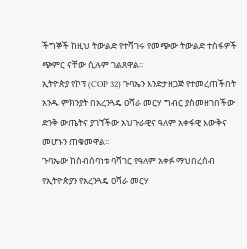ችግኞች ከዚህ ትውልድ የተሻገሩ የመጭው ትውልድ ተስፋዎች ጭምር ናቸው ሲሉም ገልጸዋል፡፡
ኢትዮጵያ የኮፕ (COP 32) ጉባኤን እንድታዘጋጅ የተመረጠችበት አንዱ ምክንያት በአረንጓዴ ዐሻራ መርሃ ግብር ያስመዘገበችው ድንቅ ውጤትና ያገኘችው አህጉራዊና ዓለም አቀፋዊ እውቅና መሆኑን ጠቁመዋል፡፡
ጉባኤው ከስብሰባነቱ ባሻገር የዓለም አቀፉ ማህበረሰብ የኢትዮጵያን የአረንጓዴ ዐሻራ መርሃ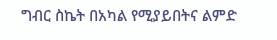ግብር ስኬት በአካል የሚያይበትና ልምድ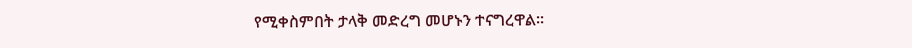የሚቀስምበት ታላቅ መድረግ መሆኑን ተናግረዋል፡፡